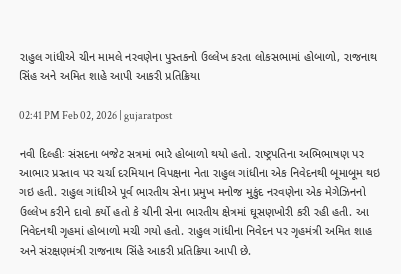રાહુલ ગાંધીએ ચીન મામલે નરવણેના પુસ્તકનો ઉલ્લેખ કરતા લોકસભામાં હોબાળો, રાજનાથ સિંહ અને અમિત શાહે આપી આકરી પ્રતિક્રિયા

02:41 PM Feb 02, 2026 | gujaratpost

નવી દિલ્હીઃ સંસદના બજેટ સત્રમાં ભારે હોબાળો થયો હતો. રાષ્ટ્રપતિના અભિભાષણ પર આભાર પ્રસ્તાવ પર ચર્ચા દરમિયાન વિપક્ષના નેતા રાહુલ ગાંધીના એક નિવેદનથી બૂમાબૂમ થઇ ગઇ હતી. રાહુલ ગાંધીએ પૂર્વ ભારતીય સેના પ્રમુખ મનોજ મુકુંદ નરવણેના એક મેગેઝિનનો ઉલ્લેખ કરીને દાવો કર્યો હતો કે ચીની સેના ભારતીય ક્ષેત્રમાં ઘૂસણખોરી કરી રહી હતી. આ નિવેદનથી ગૃહમાં હોબાળો મચી ગયો હતો. રાહુલ ગાંધીના નિવેદન પર ગૃહમંત્રી અમિત શાહ અને સંરક્ષણમંત્રી રાજનાથ સિંહે આકરી પ્રતિક્રિયા આપી છે.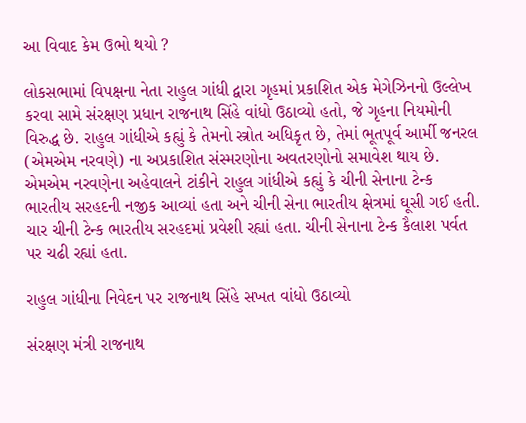આ વિવાદ કેમ ઉભો થયો ?

લોકસભામાં વિપક્ષના નેતા રાહુલ ગાંધી દ્વારા ગૃહમાં પ્રકાશિત એક મેગેઝિનનો ઉલ્લેખ કરવા સામે સંરક્ષણ પ્રધાન રાજનાથ સિંહે વાંધો ઉઠાવ્યો હતો, જે ગૃહના નિયમોની વિરુદ્ધ છે. રાહુલ ગાંધીએ કહ્યું કે તેમનો સ્ત્રોત અધિકૃત છે, તેમાં ભૂતપૂર્વ આર્મી જનરલ (એમએમ નરવણે) ના અપ્રકાશિત સંસ્મરણોના અવતરણોનો સમાવેશ થાય છે. એમએમ નરવણેના અહેવાલને ટાંકીને રાહુલ ગાંધીએ કહ્યું કે ચીની સેનાના ટેન્ક ભારતીય સરહદની નજીક આવ્યાં હતા અને ચીની સેના ભારતીય ક્ષેત્રમાં ઘૂસી ગઈ હતી. ચાર ચીની ટેન્ક ભારતીય સરહદમાં પ્રવેશી રહ્યાં હતા. ચીની સેનાના ટેન્ક કૈલાશ પર્વત પર ચઢી રહ્યાં હતા.

રાહુલ ગાંધીના નિવેદન પર રાજનાથ સિંહે સખત વાંધો ઉઠાવ્યો

સંરક્ષણ મંત્રી રાજનાથ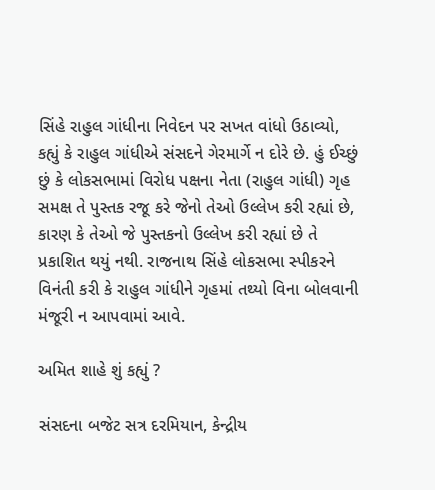સિંહે રાહુલ ગાંધીના નિવેદન પર સખત વાંધો ઉઠાવ્યો, કહ્યું કે રાહુલ ગાંધીએ સંસદને ગેરમાર્ગે ન દોરે છે. હું ઈચ્છું છું કે લોકસભામાં વિરોધ પક્ષના નેતા (રાહુલ ગાંધી) ગૃહ સમક્ષ તે પુસ્તક રજૂ કરે જેનો તેઓ ઉલ્લેખ કરી રહ્યાં છે, કારણ કે તેઓ જે પુસ્તકનો ઉલ્લેખ કરી રહ્યાં છે તે પ્રકાશિત થયું નથી. રાજનાથ સિંહે લોકસભા સ્પીકરને વિનંતી કરી કે રાહુલ ગાંધીને ગૃહમાં તથ્યો વિના બોલવાની મંજૂરી ન આપવામાં આવે.

અમિત શાહે શું કહ્યું ?

સંસદના બજેટ સત્ર દરમિયાન, કેન્દ્રીય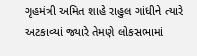ગૃહમંત્રી અમિત શાહે રાહુલ ગાંધીને ત્યારે અટકાવ્યાં જ્યારે તેમણે લોકસભામાં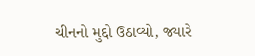ચીનનો મુદ્દો ઉઠાવ્યો, જ્યારે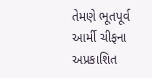તેમણે ભૂતપૂર્વ આર્મી ચીફના અપ્રકાશિત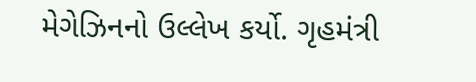મેગેઝિનનો ઉલ્લેખ કર્યો. ગૃહમંત્રી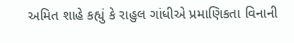અમિત શાહે કહ્યું કે રાહુલ ગાંધીએ પ્રમાણિકતા વિનાની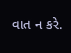વાત ન કરે.